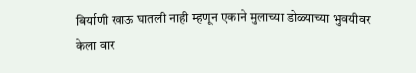बिर्याणी खाऊ घातली नाही म्हणून एकाने मुलाच्या डोळ्याच्या भुवयीवर केला वार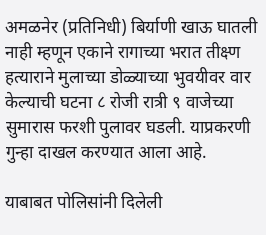अमळनेर (प्रतिनिधी) बिर्याणी खाऊ घातली नाही म्हणून एकाने रागाच्या भरात तीक्ष्ण हत्याराने मुलाच्या डोळ्याच्या भुवयीवर वार केल्याची घटना ८ रोजी रात्री ९ वाजेच्या सुमारास फरशी पुलावर घडली. याप्रकरणी गुन्हा दाखल करण्यात आला आहे.

याबाबत पोलिसांनी दिलेली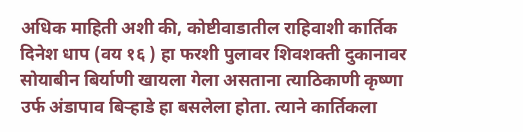अधिक माहिती अशी की, कोष्टीवाडातील राहिवाशी कार्तिक दिनेश धाप (वय १६ ) हा फरशी पुलावर शिवशक्ती दुकानावर सोयाबीन बिर्याणी खायला गेला असताना त्याठिकाणी कृष्णा उर्फ अंडापाव बिऱ्हाडे हा बसलेला होता. त्याने कार्तिकला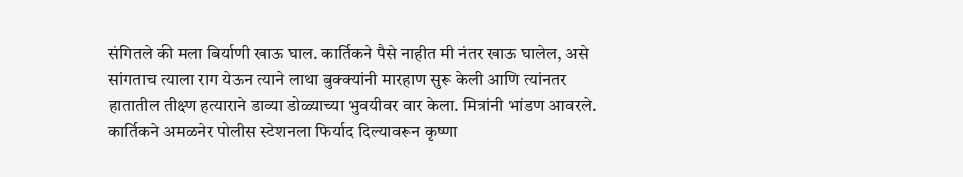संगितले की मला बिर्याणी खाऊ घाल. कार्तिकने पैसे नाहीत मी नंतर खाऊ घालेल, असे  सांगताच त्याला राग येऊन त्याने लाथा बुक्क्यांनी मारहाण सुरू केली आणि त्यांनतर हातातील तीक्ष्ण हत्याराने डाव्या डोळ्याच्या भुवयीवर वार केला. मित्रांनी भांडण आवरले. कार्तिकने अमळनेर पोलीस स्टेशनला फिर्याद दिल्यावरून कृष्णा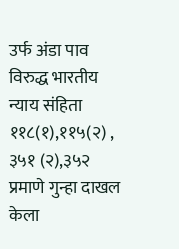उर्फ अंडा पाव विरुद्ध भारतीय न्याय संहिता ११८(१),११५(२) , ३५१ (२),३५२ प्रमाणे गुन्हा दाखल केला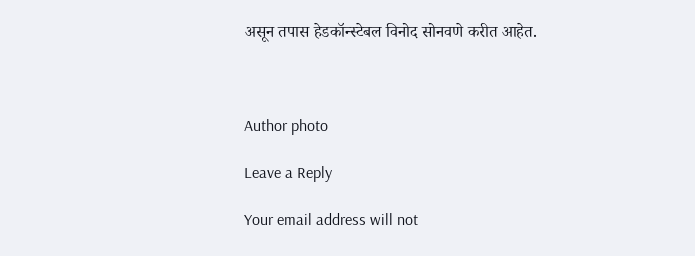असून तपास हेडकॉन्स्टेबल विनोद सोनवणे करीत आहेत.



Author photo

Leave a Reply

Your email address will not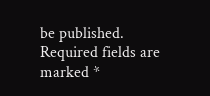be published. Required fields are marked *